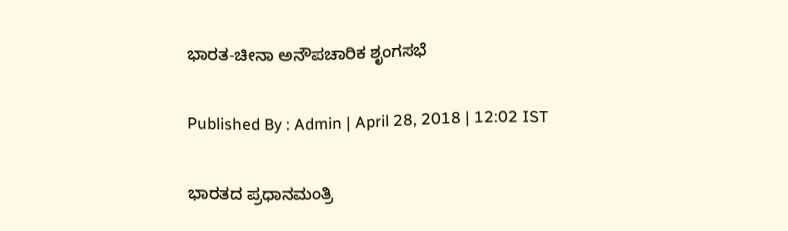ಭಾರತ-ಚೀನಾ ಅನೌಪಚಾರಿಕ ಶೃಂಗಸಭೆ

Published By : Admin | April 28, 2018 | 12:02 IST

ಭಾರತದ ಪ್ರಧಾನಮಂತ್ರಿ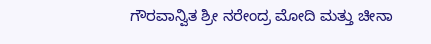ಗೌರವಾನ್ವಿತ ಶ್ರೀ ನರೇಂದ್ರ ಮೋದಿ ಮತ್ತು ಚೀನಾ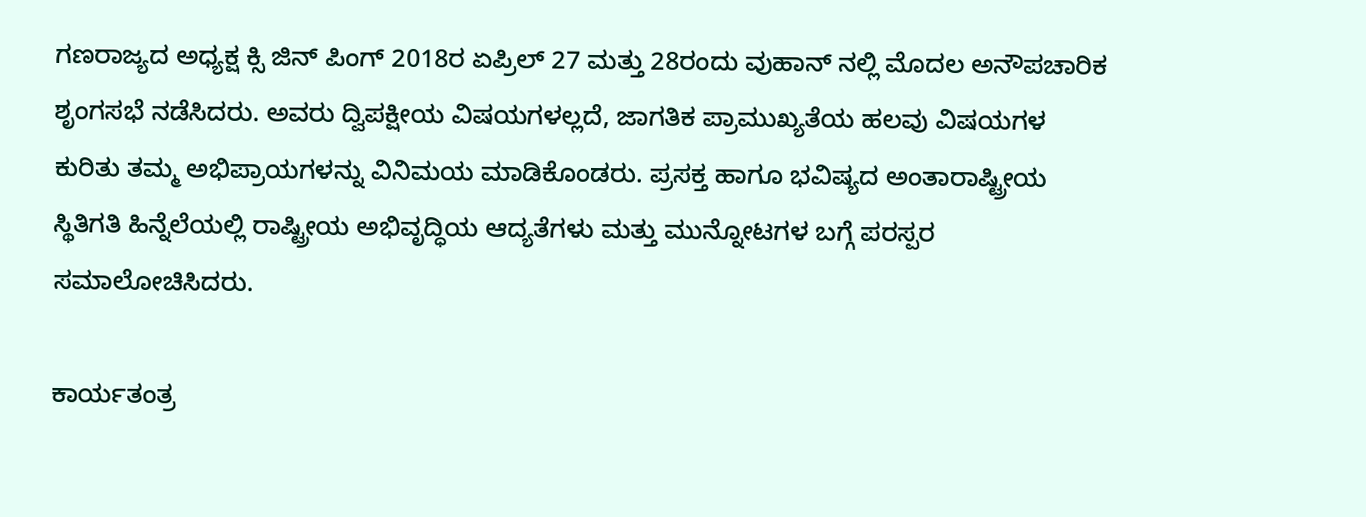ಗಣರಾಜ್ಯದ ಅಧ್ಯಕ್ಷ ಕ್ಸಿ ಜಿನ್ ಪಿಂಗ್ 2018ರ ಏಪ್ರಿಲ್ 27 ಮತ್ತು 28ರಂದು ವುಹಾನ್ ನಲ್ಲಿ ಮೊದಲ ಅನೌಪಚಾರಿಕ ಶೃಂಗಸಭೆ ನಡೆಸಿದರು. ಅವರು ದ್ವಿಪಕ್ಷೀಯ ವಿಷಯಗಳಲ್ಲದೆ, ಜಾಗತಿಕ ಪ್ರಾಮುಖ್ಯತೆಯ ಹಲವು ವಿಷಯಗಳ ಕುರಿತು ತಮ್ಮ ಅಭಿಪ್ರಾಯಗಳನ್ನು ವಿನಿಮಯ ಮಾಡಿಕೊಂಡರು. ಪ್ರಸಕ್ತ ಹಾಗೂ ಭವಿಷ್ಯದ ಅಂತಾರಾಷ್ಟ್ರೀಯ ಸ್ಥಿತಿಗತಿ ಹಿನ್ನೆಲೆಯಲ್ಲಿ ರಾಷ್ಟ್ರೀಯ ಅಭಿವೃದ್ಧಿಯ ಆದ್ಯತೆಗಳು ಮತ್ತು ಮುನ್ನೋಟಗಳ ಬಗ್ಗೆ ಪರಸ್ಪರ ಸಮಾಲೋಚಿಸಿದರು.

ಕಾರ್ಯತಂತ್ರ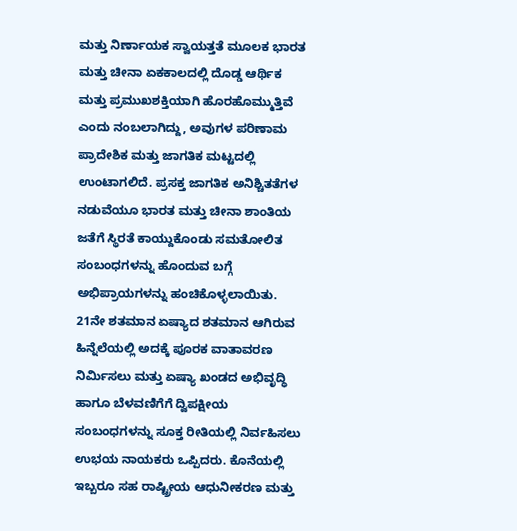ಮತ್ತು ನಿರ್ಣಾಯಕ ಸ್ವಾಯತ್ತತೆ ಮೂಲಕ ಭಾರತ ಮತ್ತು ಚೀನಾ ಏಕಕಾಲದಲ್ಲಿ ದೊಡ್ಡ ಆರ್ಥಿಕ ಮತ್ತು ಪ್ರಮುಖಶಕ್ತಿಯಾಗಿ ಹೊರಹೊಮ್ಮುತ್ತಿವೆ ಎಂದು ನಂಬಲಾಗಿದ್ದು, ಅವುಗಳ ಪರಿಣಾಮ ಪ್ರಾದೇಶಿಕ ಮತ್ತು ಜಾಗತಿಕ ಮಟ್ಟದಲ್ಲಿ ಉಂಟಾಗಲಿದೆ. ಪ್ರಸಕ್ತ ಜಾಗತಿಕ ಅನಿಶ್ಚಿತತೆಗಳ ನಡುವೆಯೂ ಭಾರತ ಮತ್ತು ಚೀನಾ ಶಾಂತಿಯ ಜತೆಗೆ ಸ್ಥಿರತೆ ಕಾಯ್ದುಕೊಂಡು ಸಮತೋಲಿತ ಸಂಬಂಧಗಳನ್ನು ಹೊಂದುವ ಬಗ್ಗೆ ಅಭಿಪ್ರಾಯಗಳನ್ನು ಹಂಚಿಕೊಳ್ಳಲಾಯಿತು. 21ನೇ ಶತಮಾನ ಏಷ್ಯಾದ ಶತಮಾನ ಆಗಿರುವ ಹಿನ್ನೆಲೆಯಲ್ಲಿ ಅದಕ್ಕೆ ಪೂರಕ ವಾತಾವರಣ ನಿರ್ಮಿಸಲು ಮತ್ತು ಏಷ್ಯಾ ಖಂಡದ ಅಭಿವೃದ್ಧಿ ಹಾಗೂ ಬೆಳವಣಿಗೆಗೆ ದ್ವಿಪಕ್ಷೀಯ ಸಂಬಂಧಗಳನ್ನು ಸೂಕ್ತ ರೀತಿಯಲ್ಲಿ ನಿರ್ವಹಿಸಲು ಉಭಯ ನಾಯಕರು ಒಪ್ಪಿದರು. ಕೊನೆಯಲ್ಲಿ ಇಬ್ಬರೂ ಸಹ ರಾಷ್ಟ್ರೀಯ ಆಧುನೀಕರಣ ಮತ್ತು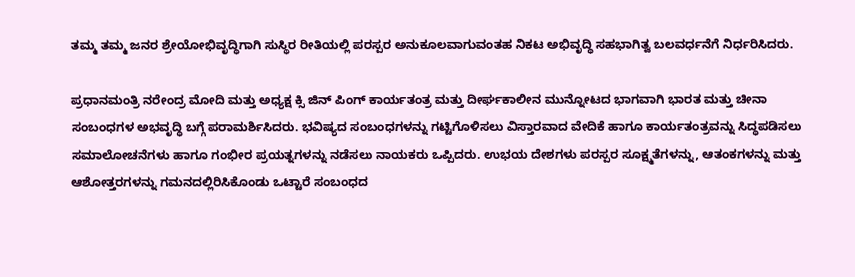ತಮ್ಮ ತಮ್ಮ ಜನರ ಶ್ರೇಯೋಭಿವೃದ್ಧಿಗಾಗಿ ಸುಸ್ಥಿರ ರೀತಿಯಲ್ಲಿ ಪರಸ್ಪರ ಅನುಕೂಲವಾಗುವಂತಹ ನಿಕಟ ಅಭಿವೃದ್ಧಿ ಸಹಭಾಗಿತ್ವ ಬಲವರ್ಧನೆಗೆ ನಿರ್ಧರಿಸಿದರು.

ಪ್ರಧಾನಮಂತ್ರಿ ನರೇಂದ್ರ ಮೋದಿ ಮತ್ತು ಅಧ್ಯಕ್ಷ ಕ್ಸಿ ಜಿನ್ ಪಿಂಗ್ ಕಾರ್ಯತಂತ್ರ ಮತ್ತು ದೀರ್ಘಕಾಲೀನ ಮುನ್ನೋಟದ ಭಾಗವಾಗಿ ಭಾರತ ಮತ್ತು ಚೀನಾ ಸಂಬಂಧಗಳ ಅಭವೃದ್ಧಿ ಬಗ್ಗೆ ಪರಾಮರ್ಶಿಸಿದರು. ಭವಿಷ್ಯದ ಸಂಬಂಧಗಳನ್ನು ಗಟ್ಟಿಗೊಳಿಸಲು ವಿಸ್ತಾರವಾದ ವೇದಿಕೆ ಹಾಗೂ ಕಾರ್ಯತಂತ್ರವನ್ನು ಸಿದ್ಧಪಡಿಸಲು ಸಮಾಲೋಚನೆಗಳು ಹಾಗೂ ಗಂಭೀರ ಪ್ರಯತ್ನಗಳನ್ನು ನಡೆಸಲು ನಾಯಕರು ಒಪ್ಪಿದರು. ಉಭಯ ದೇಶಗಳು ಪರಸ್ಪರ ಸೂಕ್ಷ್ಮತೆಗಳನ್ನು, ಆತಂಕಗಳನ್ನು ಮತ್ತು ಆಶೋತ್ತರಗಳನ್ನು ಗಮನದಲ್ಲಿರಿಸಿಕೊಂಡು ಒಟ್ಟಾರೆ ಸಂಬಂಧದ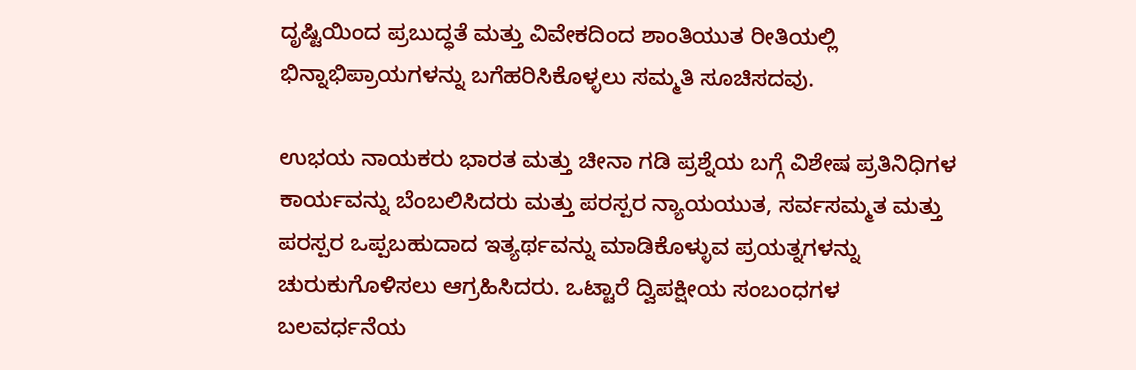ದೃಷ್ಟಿಯಿಂದ ಪ್ರಬುದ್ಧತೆ ಮತ್ತು ವಿವೇಕದಿಂದ ಶಾಂತಿಯುತ ರೀತಿಯಲ್ಲಿ ಭಿನ್ನಾಭಿಪ್ರಾಯಗಳನ್ನು ಬಗೆಹರಿಸಿಕೊಳ್ಳಲು ಸಮ್ಮತಿ ಸೂಚಿಸದವು.

ಉಭಯ ನಾಯಕರು ಭಾರತ ಮತ್ತು ಚೀನಾ ಗಡಿ ಪ್ರಶ್ನೆಯ ಬಗ್ಗೆ ವಿಶೇಷ ಪ್ರತಿನಿಧಿಗಳ ಕಾರ್ಯವನ್ನು ಬೆಂಬಲಿಸಿದರು ಮತ್ತು ಪರಸ್ಪರ ನ್ಯಾಯಯುತ, ಸರ್ವಸಮ್ಮತ ಮತ್ತು ಪರಸ್ಪರ ಒಪ್ಪಬಹುದಾದ ಇತ್ಯರ್ಥವನ್ನು ಮಾಡಿಕೊಳ್ಳುವ ಪ್ರಯತ್ನಗಳನ್ನು ಚುರುಕುಗೊಳಿಸಲು ಆಗ್ರಹಿಸಿದರು. ಒಟ್ಟಾರೆ ದ್ವಿಪಕ್ಷೀಯ ಸಂಬಂಧಗಳ ಬಲವರ್ಧನೆಯ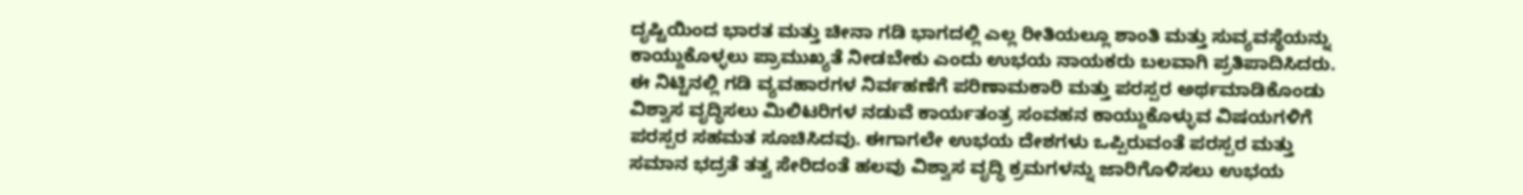ದೃಷ್ಟಿಯಿಂದ ಭಾರತ ಮತ್ತು ಚೀನಾ ಗಡಿ ಭಾಗದಲ್ಲಿ ಎಲ್ಲ ರೀತಿಯಲ್ಲೂ ಶಾಂತಿ ಮತ್ತು ಸುವ್ಯವಸ್ಥೆಯನ್ನು ಕಾಯ್ದುಕೊಳ್ಳಲು ಪ್ರಾಮುಖ್ಯತೆ ನೀಡಬೇಕು ಎಂದು ಉಭಯ ನಾಯಕರು ಬಲವಾಗಿ ಪ್ರತಿಪಾದಿಸಿದರು. ಈ ನಿಟ್ಟಿನಲ್ಲಿ ಗಡಿ ವ್ಯವಹಾರಗಳ ನಿರ್ವಹಣೆಗೆ ಪರಿಣಾಮಕಾರಿ ಮತ್ತು ಪರಸ್ಪರ ಅರ್ಥಮಾಡಿಕೊಂಡು ವಿಶ್ವಾಸ ವೃದ್ಧಿಸಲು ಮಿಲಿಟರಿಗಳ ನಡುವೆ ಕಾರ್ಯತಂತ್ರ ಸಂವಹನ ಕಾಯ್ದುಕೊಳ್ಳುವ ವಿಷಯಗಳಿಗೆ ಪರಸ್ಪರ ಸಹಮತ ಸೂಚಿಸಿದವು. ಈಗಾಗಲೇ ಉಭಯ ದೇಶಗಳು ಒಪ್ಪಿರುವಂತೆ ಪರಸ್ಪರ ಮತ್ತು ಸಮಾನ ಭದ್ರತೆ ತತ್ವ ಸೇರಿದಂತೆ ಹಲವು ವಿಶ್ವಾಸ ವೃದ್ಧಿ ಕ್ರಮಗಳನ್ನು ಜಾರಿಗೊಳಿಸಲು ಉಭಯ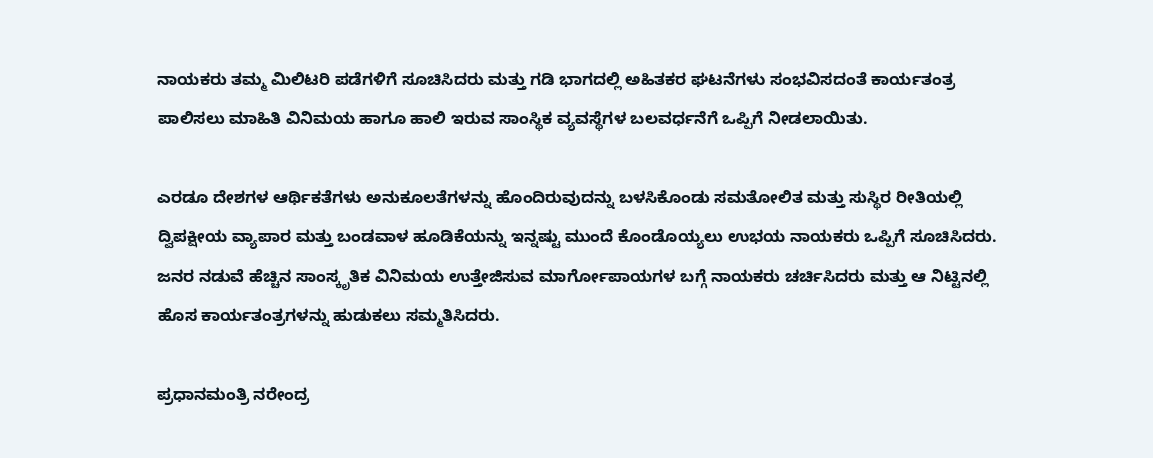ನಾಯಕರು ತಮ್ಮ ಮಿಲಿಟರಿ ಪಡೆಗಳಿಗೆ ಸೂಚಿಸಿದರು ಮತ್ತು ಗಡಿ ಭಾಗದಲ್ಲಿ ಅಹಿತಕರ ಘಟನೆಗಳು ಸಂಭವಿಸದಂತೆ ಕಾರ್ಯತಂತ್ರ ಪಾಲಿಸಲು ಮಾಹಿತಿ ವಿನಿಮಯ ಹಾಗೂ ಹಾಲಿ ಇರುವ ಸಾಂಸ್ಥಿಕ ವ್ಯವಸ್ಥೆಗಳ ಬಲವರ್ಧನೆಗೆ ಒಪ್ಪಿಗೆ ನೀಡಲಾಯಿತು.

ಎರಡೂ ದೇಶಗಳ ಆರ್ಥಿಕತೆಗಳು ಅನುಕೂಲತೆಗಳನ್ನು ಹೊಂದಿರುವುದನ್ನು ಬಳಸಿಕೊಂಡು ಸಮತೋಲಿತ ಮತ್ತು ಸುಸ್ಥಿರ ರೀತಿಯಲ್ಲಿ ದ್ವಿಪಕ್ಷೀಯ ವ್ಯಾಪಾರ ಮತ್ತು ಬಂಡವಾಳ ಹೂಡಿಕೆಯನ್ನು ಇನ್ನಷ್ಟು ಮುಂದೆ ಕೊಂಡೊಯ್ಯಲು ಉಭಯ ನಾಯಕರು ಒಪ್ಪಿಗೆ ಸೂಚಿಸಿದರು. ಜನರ ನಡುವೆ ಹೆಚ್ಚಿನ ಸಾಂಸ್ಕೃತಿಕ ವಿನಿಮಯ ಉತ್ತೇಜಿಸುವ ಮಾರ್ಗೋಪಾಯಗಳ ಬಗ್ಗೆ ನಾಯಕರು ಚರ್ಚಿಸಿದರು ಮತ್ತು ಆ ನಿಟ್ಟಿನಲ್ಲಿ ಹೊಸ ಕಾರ್ಯತಂತ್ರಗಳನ್ನು ಹುಡುಕಲು ಸಮ್ಮತಿಸಿದರು.

ಪ್ರಧಾನಮಂತ್ರಿ ನರೇಂದ್ರ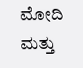ಮೋದಿ ಮತ್ತು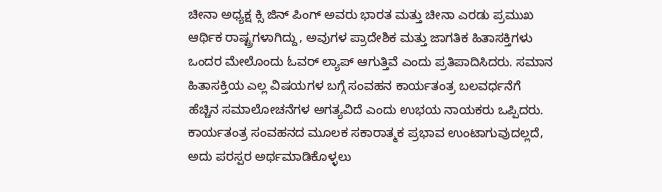ಚೀನಾ ಅಧ್ಯಕ್ಷ ಕ್ಸಿ ಜಿನ್ ಪಿಂಗ್ ಅವರು ಭಾರತ ಮತ್ತು ಚೀನಾ ಎರಡು ಪ್ರಮುಖ ಆರ್ಥಿಕ ರಾಷ್ಟ್ರಗಳಾಗಿದ್ದು, ಅವುಗಳ ಪ್ರಾದೇಶಿಕ ಮತ್ತು ಜಾಗತಿಕ ಹಿತಾಸಕ್ತಿಗಳು ಒಂದರ ಮೇಲೊಂದು ಓವರ್ ಲ್ಯಾಪ್ ಆಗುತ್ತಿವೆ ಎಂದು ಪ್ರತಿಪಾದಿಸಿದರು. ಸಮಾನ ಹಿತಾಸಕ್ತಿಯ ಎಲ್ಲ ವಿಷಯಗಳ ಬಗ್ಗೆ ಸಂವಹನ ಕಾರ್ಯತಂತ್ರ ಬಲವರ್ಧನೆಗೆ ಹೆಚ್ಚಿನ ಸಮಾಲೋಚನೆಗಳ ಅಗತ್ಯವಿದೆ ಎಂದು ಉಭಯ ನಾಯಕರು ಒಪ್ಪಿದರು. ಕಾರ್ಯತಂತ್ರ ಸಂವಹನದ ಮೂಲಕ ಸಕಾರಾತ್ಮಕ ಪ್ರಭಾವ ಉಂಟಾಗುವುದಲ್ಲದೆ, ಅದು ಪರಸ್ಪರ ಅರ್ಥಮಾಡಿಕೊಳ್ಳಲು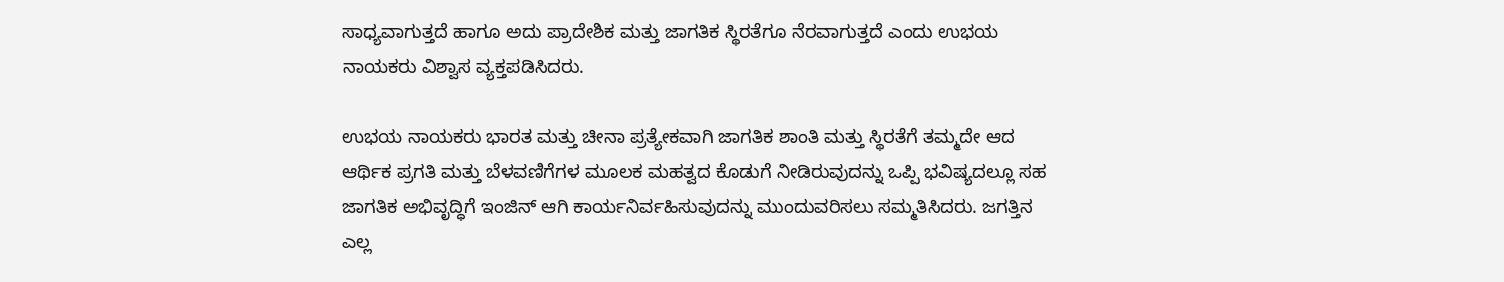ಸಾಧ್ಯವಾಗುತ್ತದೆ ಹಾಗೂ ಅದು ಪ್ರಾದೇಶಿಕ ಮತ್ತು ಜಾಗತಿಕ ಸ್ಥಿರತೆಗೂ ನೆರವಾಗುತ್ತದೆ ಎಂದು ಉಭಯ ನಾಯಕರು ವಿಶ್ವಾಸ ವ್ಯಕ್ತಪಡಿಸಿದರು.

ಉಭಯ ನಾಯಕರು ಭಾರತ ಮತ್ತು ಚೀನಾ ಪ್ರತ್ಯೇಕವಾಗಿ ಜಾಗತಿಕ ಶಾಂತಿ ಮತ್ತು ಸ್ಥಿರತೆಗೆ ತಮ್ಮದೇ ಆದ ಆರ್ಥಿಕ ಪ್ರಗತಿ ಮತ್ತು ಬೆಳವಣಿಗೆಗಳ ಮೂಲಕ ಮಹತ್ವದ ಕೊಡುಗೆ ನೀಡಿರುವುದನ್ನು ಒಪ್ಪಿ ಭವಿಷ್ಯದಲ್ಲೂ ಸಹ ಜಾಗತಿಕ ಅಭಿವೃದ್ಧಿಗೆ ಇಂಜಿನ್ ಆಗಿ ಕಾರ್ಯನಿರ್ವಹಿಸುವುದನ್ನು ಮುಂದುವರಿಸಲು ಸಮ್ಮತಿಸಿದರು. ಜಗತ್ತಿನ ಎಲ್ಲ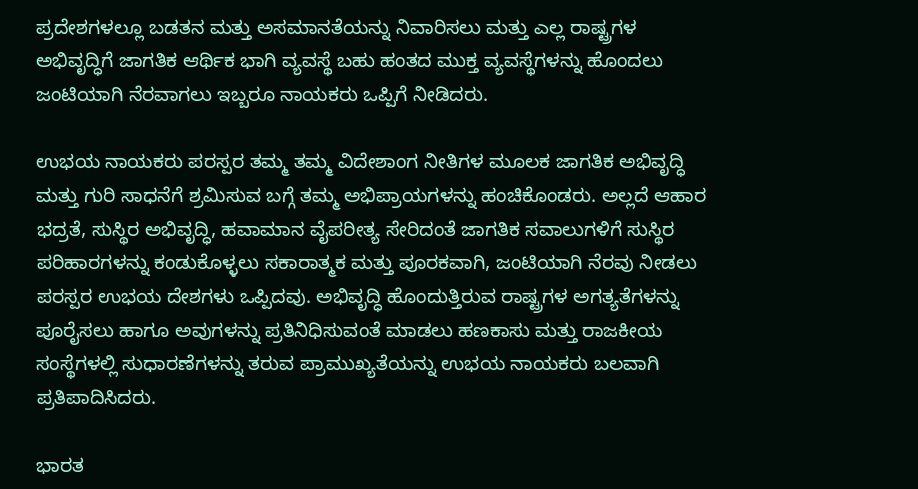ಪ್ರದೇಶಗಳಲ್ಲೂ ಬಡತನ ಮತ್ತು ಅಸಮಾನತೆಯನ್ನು ನಿವಾರಿಸಲು ಮತ್ತು ಎಲ್ಲ ರಾಷ್ಟ್ರಗಳ ಅಭಿವೃದ್ಧಿಗೆ ಜಾಗತಿಕ ಆರ್ಥಿಕ ಭಾಗಿ ವ್ಯವಸ್ಥೆ ಬಹು ಹಂತದ ಮುಕ್ತ ವ್ಯವಸ್ಥೆಗಳನ್ನು ಹೊಂದಲು ಜಂಟಿಯಾಗಿ ನೆರವಾಗಲು ಇಬ್ಬರೂ ನಾಯಕರು ಒಪ್ಪಿಗೆ ನೀಡಿದರು.

ಉಭಯ ನಾಯಕರು ಪರಸ್ಪರ ತಮ್ಮ ತಮ್ಮ ವಿದೇಶಾಂಗ ನೀತಿಗಳ ಮೂಲಕ ಜಾಗತಿಕ ಅಭಿವೃದ್ಧಿ ಮತ್ತು ಗುರಿ ಸಾಧನೆಗೆ ಶ್ರಮಿಸುವ ಬಗ್ಗೆ ತಮ್ಮ ಅಭಿಪ್ರಾಯಗಳನ್ನು ಹಂಚಿಕೊಂಡರು. ಅಲ್ಲದೆ ಆಹಾರ ಭದ್ರತೆ, ಸುಸ್ಥಿರ ಅಭಿವೃದ್ಧಿ, ಹವಾಮಾನ ವೈಪರೀತ್ಯ ಸೇರಿದಂತೆ ಜಾಗತಿಕ ಸವಾಲುಗಳಿಗೆ ಸುಸ್ಥಿರ ಪರಿಹಾರಗಳನ್ನು ಕಂಡುಕೊಳ್ಳಲು ಸಕಾರಾತ್ಮಕ ಮತ್ತು ಪೂರಕವಾಗಿ, ಜಂಟಿಯಾಗಿ ನೆರವು ನೀಡಲು ಪರಸ್ಪರ ಉಭಯ ದೇಶಗಳು ಒಪ್ಪಿದವು. ಅಭಿವೃದ್ಧಿ ಹೊಂದುತ್ತಿರುವ ರಾಷ್ಟ್ರಗಳ ಅಗತ್ಯತೆಗಳನ್ನು ಪೂರೈಸಲು ಹಾಗೂ ಅವುಗಳನ್ನು ಪ್ರತಿನಿಧಿಸುವಂತೆ ಮಾಡಲು ಹಣಕಾಸು ಮತ್ತು ರಾಜಕೀಯ ಸಂಸ್ಥೆಗಳಲ್ಲಿ ಸುಧಾರಣೆಗಳನ್ನು ತರುವ ಪ್ರಾಮುಖ್ಯತೆಯನ್ನು ಉಭಯ ನಾಯಕರು ಬಲವಾಗಿ ಪ್ರತಿಪಾದಿಸಿದರು.

ಭಾರತ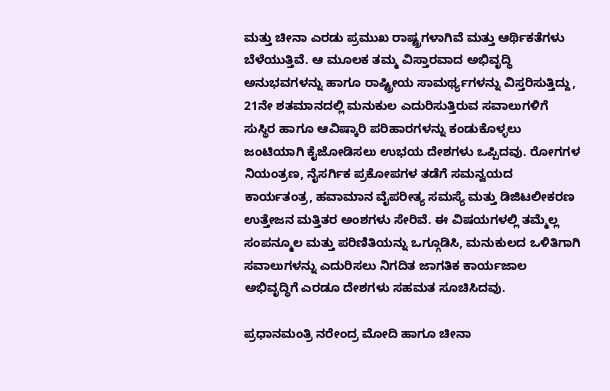ಮತ್ತು ಚೀನಾ ಎರಡು ಪ್ರಮುಖ ರಾಷ್ಟ್ರಗಳಾಗಿವೆ ಮತ್ತು ಆರ್ಥಿಕತೆಗಳು ಬೆಳೆಯುತ್ತಿವೆ. ಆ ಮೂಲಕ ತಮ್ಮ ವಿಸ್ತಾರವಾದ ಅಭಿವೃದ್ಧಿ ಅನುಭವಗಳನ್ನು ಹಾಗೂ ರಾಷ್ಟ್ರೀಯ ಸಾಮರ್ಥ್ಯಗಳನ್ನು ವಿಸ್ತರಿಸುತ್ತಿದ್ದು, 21ನೇ ಶತಮಾನದಲ್ಲಿ ಮನುಕುಲ ಎದುರಿಸುತ್ತಿರುವ ಸವಾಲುಗಳಿಗೆ ಸುಸ್ಥಿರ ಹಾಗೂ ಆವಿಷ್ಕಾರಿ ಪರಿಹಾರಗಳನ್ನು ಕಂಡುಕೊಳ್ಳಲು ಜಂಟಿಯಾಗಿ ಕೈಜೋಡಿಸಲು ಉಭಯ ದೇಶಗಳು ಒಪ್ಪಿದವು. ರೋಗಗಳ ನಿಯಂತ್ರಣ, ನೈಸರ್ಗಿಕ ಪ್ರಕೋಪಗಳ ತಡೆಗೆ ಸಮನ್ವಯದ ಕಾರ್ಯತಂತ್ರ, ಹವಾಮಾನ ವೈಪರೀತ್ಯ ಸಮಸ್ಯೆ ಮತ್ತು ಡಿಜಿಟಲೀಕರಣ ಉತ್ತೇಜನ ಮತ್ತಿತರ ಅಂಶಗಳು ಸೇರಿವೆ. ಈ ವಿಷಯಗಳಲ್ಲಿ ತಮ್ಮೆಲ್ಲ ಸಂಪನ್ಮೂಲ ಮತ್ತು ಪರಿಣಿತಿಯನ್ನು ಒಗ್ಗೂಡಿಸಿ, ಮನುಕುಲದ ಒಳಿತಿಗಾಗಿ ಸವಾಲುಗಳನ್ನು ಎದುರಿಸಲು ನಿಗದಿತ ಜಾಗತಿಕ ಕಾರ್ಯಜಾಲ ಅಭಿವೃದ್ಧಿಗೆ ಎರಡೂ ದೇಶಗಳು ಸಹಮತ ಸೂಚಿಸಿದವು.

ಪ್ರಧಾನಮಂತ್ರಿ ನರೇಂದ್ರ ಮೋದಿ ಹಾಗೂ ಚೀನಾ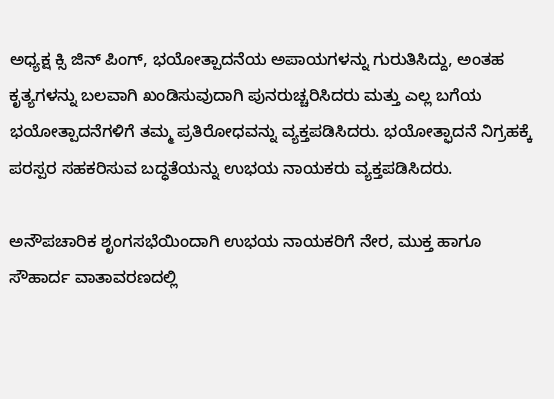ಅಧ್ಯಕ್ಷ ಕ್ಸಿ ಜಿನ್ ಪಿಂಗ್, ಭಯೋತ್ಪಾದನೆಯ ಅಪಾಯಗಳನ್ನು ಗುರುತಿಸಿದ್ದು, ಅಂತಹ ಕೃತ್ಯಗಳನ್ನು ಬಲವಾಗಿ ಖಂಡಿಸುವುದಾಗಿ ಪುನರುಚ್ಚರಿಸಿದರು ಮತ್ತು ಎಲ್ಲ ಬಗೆಯ ಭಯೋತ್ಪಾದನೆಗಳಿಗೆ ತಮ್ಮ ಪ್ರತಿರೋಧವನ್ನು ವ್ಯಕ್ತಪಡಿಸಿದರು. ಭಯೋತ್ಫಾದನೆ ನಿಗ್ರಹಕ್ಕೆ ಪರಸ್ಪರ ಸಹಕರಿಸುವ ಬದ್ಧತೆಯನ್ನು ಉಭಯ ನಾಯಕರು ವ್ಯಕ್ತಪಡಿಸಿದರು.

ಅನೌಪಚಾರಿಕ ಶೃಂಗಸಭೆಯಿಂದಾಗಿ ಉಭಯ ನಾಯಕರಿಗೆ ನೇರ, ಮುಕ್ತ ಹಾಗೂ ಸೌಹಾರ್ದ ವಾತಾವರಣದಲ್ಲಿ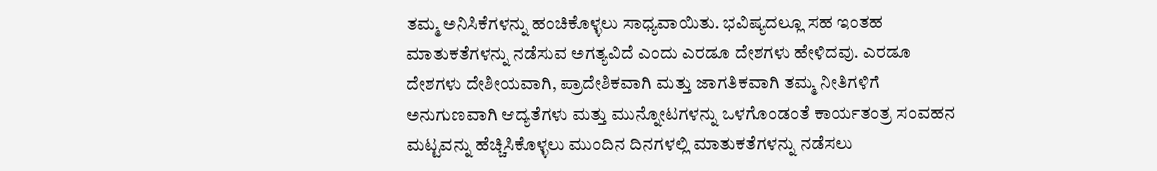ತಮ್ಮ ಅನಿಸಿಕೆಗಳನ್ನು ಹಂಚಿಕೊಳ್ಳಲು ಸಾಧ್ಯವಾಯಿತು. ಭವಿಷ್ಯದಲ್ಲೂ ಸಹ ಇಂತಹ ಮಾತುಕತೆಗಳನ್ನು ನಡೆಸುವ ಅಗತ್ಯವಿದೆ ಎಂದು ಎರಡೂ ದೇಶಗಳು ಹೇಳಿದವು. ಎರಡೂ ದೇಶಗಳು ದೇಶೀಯವಾಗಿ, ಪ್ರಾದೇಶಿಕವಾಗಿ ಮತ್ತು ಜಾಗತಿಕವಾಗಿ ತಮ್ಮ ನೀತಿಗಳಿಗೆ ಅನುಗುಣವಾಗಿ ಆದ್ಯತೆಗಳು ಮತ್ತು ಮುನ್ನೋಟಗಳನ್ನು ಒಳಗೊಂಡಂತೆ ಕಾರ್ಯತಂತ್ರ ಸಂವಹನ ಮಟ್ಟವನ್ನು ಹೆಚ್ಚಿಸಿಕೊಳ್ಳಲು ಮುಂದಿನ ದಿನಗಳಲ್ಲಿ ಮಾತುಕತೆಗಳನ್ನು ನಡೆಸಲು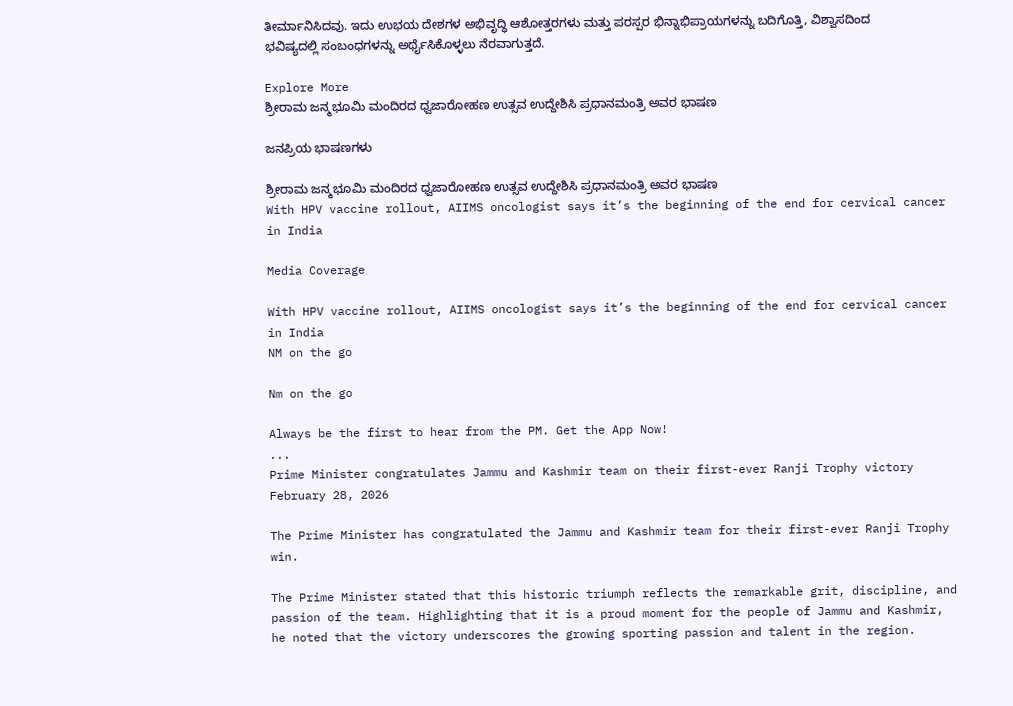ತೀರ್ಮಾನಿಸಿದವು. ಇದು ಉಭಯ ದೇಶಗಳ ಅಭಿವೃದ್ಧಿ ಆಶೋತ್ತರಗಳು ಮತ್ತು ಪರಸ್ಪರ ಭಿನ್ನಾಭಿಪ್ರಾಯಗಳನ್ನು ಬದಿಗೊತ್ತಿ, ವಿಶ್ವಾಸದಿಂದ ಭವಿಷ್ಯದಲ್ಲಿ ಸಂಬಂಧಗಳನ್ನು ಅರ್ಥೈಸಿಕೊಳ್ಳಲು ನೆರವಾಗುತ್ತದೆ.

Explore More
ಶ್ರೀರಾಮ ಜನ್ಮಭೂಮಿ ಮಂದಿರದ ಧ್ವಜಾರೋಹಣ ಉತ್ಸವ ಉದ್ದೇಶಿಸಿ ಪ್ರಧಾನಮಂತ್ರಿ ಅವರ ಭಾಷಣ

ಜನಪ್ರಿಯ ಭಾಷಣಗಳು

ಶ್ರೀರಾಮ ಜನ್ಮಭೂಮಿ ಮಂದಿರದ ಧ್ವಜಾರೋಹಣ ಉತ್ಸವ ಉದ್ದೇಶಿಸಿ ಪ್ರಧಾನಮಂತ್ರಿ ಅವರ ಭಾಷಣ
With HPV vaccine rollout, AIIMS oncologist says it’s the beginning of the end for cervical cancer in India

Media Coverage

With HPV vaccine rollout, AIIMS oncologist says it’s the beginning of the end for cervical cancer in India
NM on the go

Nm on the go

Always be the first to hear from the PM. Get the App Now!
...
Prime Minister congratulates Jammu and Kashmir team on their first-ever Ranji Trophy victory
February 28, 2026

The Prime Minister has congratulated the Jammu and Kashmir team for their first-ever Ranji Trophy win.

The Prime Minister stated that this historic triumph reflects the remarkable grit, discipline, and passion of the team. Highlighting that it is a proud moment for the people of Jammu and Kashmir, he noted that the victory underscores the growing sporting passion and talent in the region.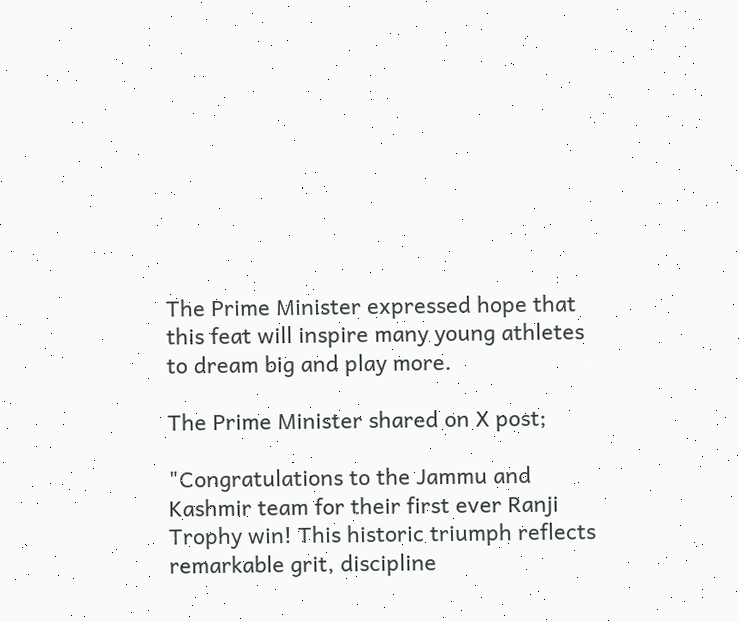The Prime Minister expressed hope that this feat will inspire many young athletes to dream big and play more.

The Prime Minister shared on X post;

"Congratulations to the Jammu and Kashmir team for their first ever Ranji Trophy win! This historic triumph reflects remarkable grit, discipline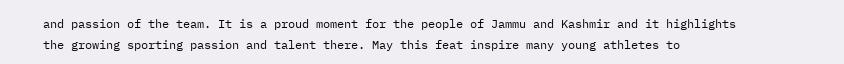and passion of the team. It is a proud moment for the people of Jammu and Kashmir and it highlights the growing sporting passion and talent there. May this feat inspire many young athletes to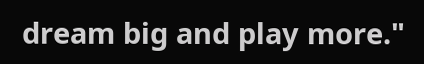dream big and play more."